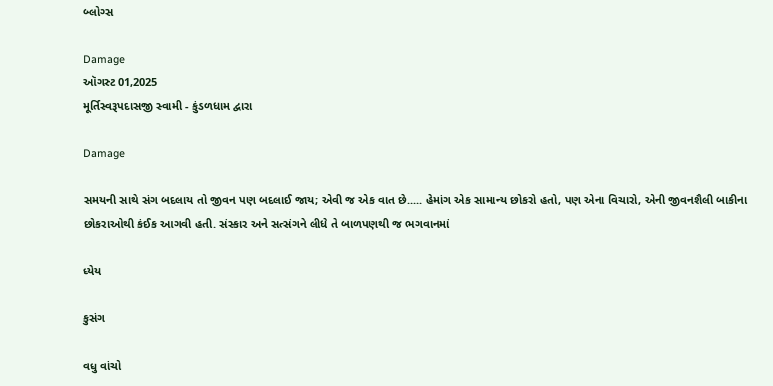બ્લોગ્સ

Damage
ઑગસ્ટ 01,2025
મૂર્તિસ્વરૂપદાસજી સ્વામી - કુંડળધામ દ્વારા

Damage

સમયની સાથે સંગ બદલાય તો જીવન પણ બદલાઈ જાય; એવી જ એક વાત છે..... હેમાંગ એક સામાન્ય છોકરો હતો, પણ એના વિચારો, એની જીવનશૈલી બાકીના છોકરાઓથી કંઈક આગવી હતી. સંસ્કાર અને સત્સંગને લીધે તે બાળપણથી જ ભગવાનમાં

ધ્યેય

કુસંગ

વધુ વાંચો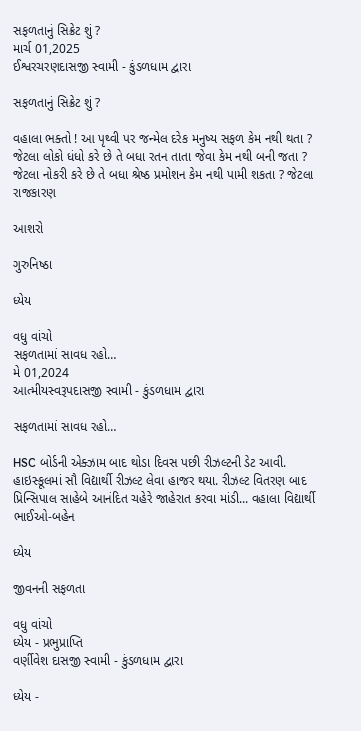સફળતાનું સિક્રેટ શું ?
માર્ચ 01,2025
ઈશ્વરચરણદાસજી સ્વામી - કુંડળધામ દ્વારા

સફળતાનું સિક્રેટ શું ?

વહાલા ભક્તો ! આ પૃથ્વી પર જન્મેલ દરેક મનુષ્ય સફળ કેમ નથી થતા ? જેટલા લોકો ધંધો કરે છે તે બધા રતન તાતા જેવા કેમ નથી બની જતા ? જેટલા નોકરી કરે છે તે બધા શ્રેષ્ઠ પ્રમોશન કેમ નથી પામી શકતા ? જેટલા રાજકારણ

આશરો

ગુરુનિષ્ઠા

ધ્યેય

વધુ વાંચો
સફળતામાં સાવધ રહો…
મે 01,2024
આત્મીયસ્વરૂપદાસજી સ્વામી - કુંડળધામ દ્વારા

સફળતામાં સાવધ રહો…

HSC બોર્ડની એક્ઝામ બાદ થોડા દિવસ પછી રીઝલ્ટની ડેટ આવી. હાઇસ્કૂલમાં સૌ વિદ્યાર્થી રીઝલ્ટ લેવા હાજર થયા. રીઝલ્ટ વિતરણ બાદ પ્રિન્સિપાલ સાહેબે આનંદિત ચહેરે જાહેરાત કરવા માંડી... વહાલા વિદ્યાર્થી ભાઈઓ-બહેન

ધ્યેય

જીવનની સફળતા

વધુ વાંચો
ધ્યેય - પ્રભુપ્રાપ્તિ
વર્ણીવેશ દાસજી સ્વામી - કુંડળધામ દ્વારા

ધ્યેય -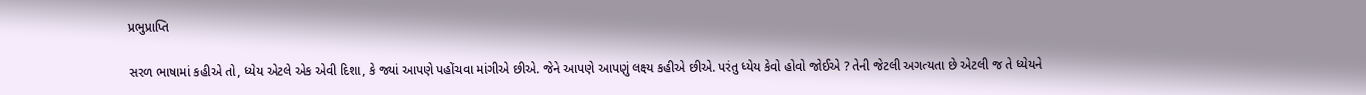પ્રભુપ્રાપ્તિ

સરળ ભાષામાં કહીએ તો, ધ્યેય એટલે એક એવી દિશા, કે જ્યાં આપણે પહોંચવા માંગીએ છીએ. જેને આપણે આપણું લક્ષ્ય કહીએ છીએ. પરંતુ ધ્યેય કેવો હોવો જોઈએ ? તેની જેટલી અગત્યતા છે એટલી જ તે ધ્યેયને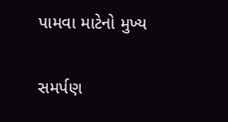પામવા માટેનો મુખ્ય

સમર્પણ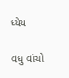ધ્યેય

વધુ વાંચો